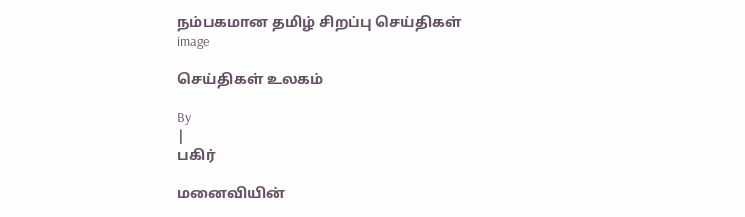நம்பகமான தமிழ் சிறப்பு செய்திகள்
image

செய்திகள் உலகம்

By
|
பகிர்

மனைவியின்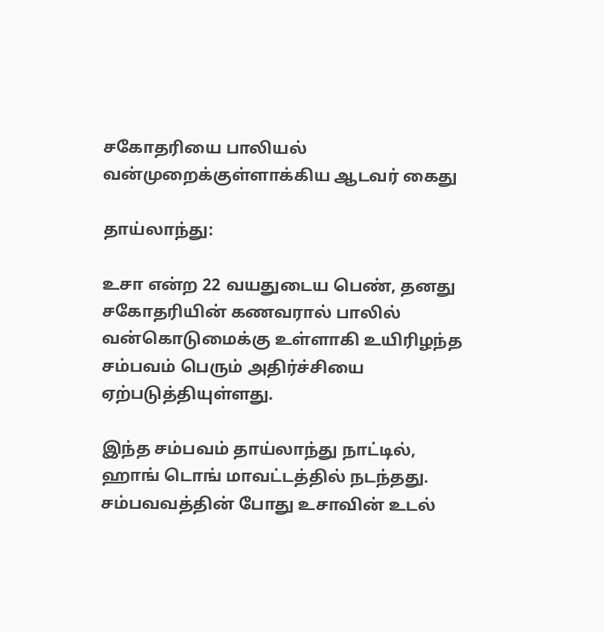சகோதரியை பாலியல் வன்முறைக்குள்ளாக்கிய ஆடவர் கைது

தாய்லாந்து:

உசா என்ற 22 வயதுடைய பெண், தனது சகோதரியின் கணவரால் பாலில் வன்கொடுமைக்கு உள்ளாகி உயிரிழந்த சம்பவம் பெரும் அதிர்ச்சியை ஏற்படுத்தியுள்ளது.

இந்த சம்பவம் தாய்லாந்து நாட்டில், ஹாங் டொங் மாவட்டத்தில் நடந்தது. சம்பவவத்தின் போது உசாவின் உடல்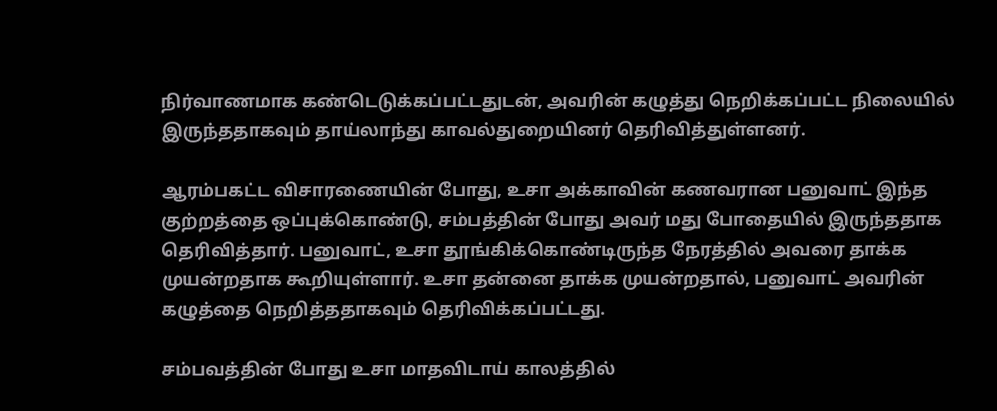நிர்வாணமாக கண்டெடுக்கப்பட்டதுடன், அவரின் கழுத்து நெறிக்கப்பட்ட நிலையில் இருந்ததாகவும் தாய்லாந்து காவல்துறையினர் தெரிவித்துள்ளனர்.

ஆரம்பகட்ட விசாரணையின் போது, உசா அக்காவின் கணவரான பனுவாட் இந்த குற்றத்தை ஒப்புக்கொண்டு, சம்பத்தின் போது அவர் மது போதையில் இருந்ததாக தெரிவித்தார். பனுவாட், உசா தூங்கிக்கொண்டிருந்த நேரத்தில் அவரை தாக்க முயன்றதாக கூறியுள்ளார். உசா தன்னை தாக்க முயன்றதால், பனுவாட் அவரின் கழுத்தை நெறித்ததாகவும் தெரிவிக்கப்பட்டது.

சம்பவத்தின் போது உசா மாதவிடாய் காலத்தில்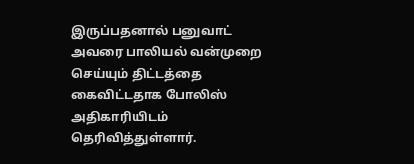இருப்பதனால் பனுவாட் அவரை பாலியல் வன்முறை செய்யும் திட்டத்தை கைவிட்டதாக போலிஸ் அதிகாரியிடம் தெரிவித்துள்ளார்.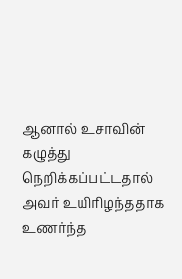ஆனால் உசாவின் கழுத்து நெறிக்கப்பட்டதால் அவர் உயிரிழந்ததாக உணர்ந்த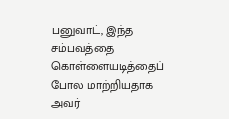பனுவாட், இந்த சம்பவத்தை கொள்ளையடித்தைப் போல மாற்றியதாக அவர்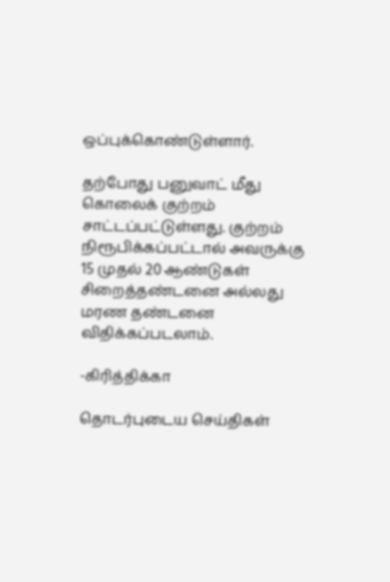ஒப்புக்கொண்டுள்ளார்.

தற்போது பனுவாட் மீது கொலைக் குற்றம் சாட்டப்பட்டுள்ளது. குற்றம் நிரூபிக்கப்பட்டால் அவருக்கு 15 முதல் 20 ஆண்டுகள் சிறைத்தண்டனை அல்லது மரண தண்டனை விதிக்கப்படலாம்.

-கிரித்திக்கா

தொடர்புடைய செய்திகள்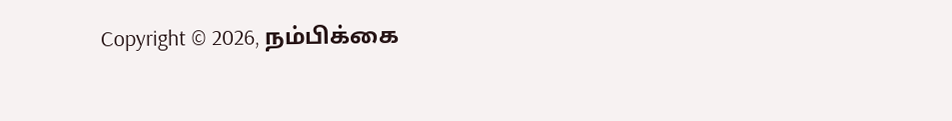Copyright © 2026, நம்பிக்கை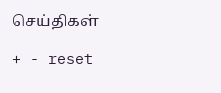செய்திகள்

+ - reset